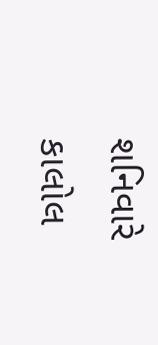શનિવારે કાલોલ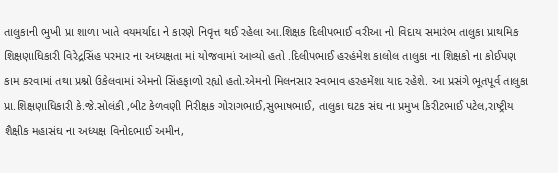તાલુકાની ભુખી પ્રા શાળા ખાતે વયમર્યાદા ને કારણે નિવૃત્ત થઈ રહેલા આ.શિક્ષક દિલીપભાઈ વરીઆ નો વિદાય સમારંભ તાલુકા પ્રાથમિક શિક્ષણાધિકારી વિરેદ્રસિંહ પરમાર ના અધ્યક્ષતા માં યોજવામાં આવ્યો હતો .દિલીપભાઈ હરહંમેશ કાલોલ તાલુકા ના શિક્ષકો ના કોઈપણ કામ કરવામાં તથા પ્રશ્નો ઉકેલવામાં એમનો સિંહફાળો રહ્યો હતો.એમનો મિલનસાર સ્વભાવ હરહમેંશા યાદ રહેશે. આ પ્રસંગે ભૂતપૂર્વ તાલુકા પ્રા.શિક્ષણાધિકારી કે.જે.સોલંકી ,બીટ કેળવણી નિરીક્ષક ગોરાગભાઈ,સુભાષભાઈ, તાલુકા ઘટક સંઘ ના પ્રમુખ કિરીટભાઈ પટેલ,રાષ્ટ્રીય શૈક્ષીક મહાસંઘ ના અધ્યક્ષ વિનોદભાઈ અમીન,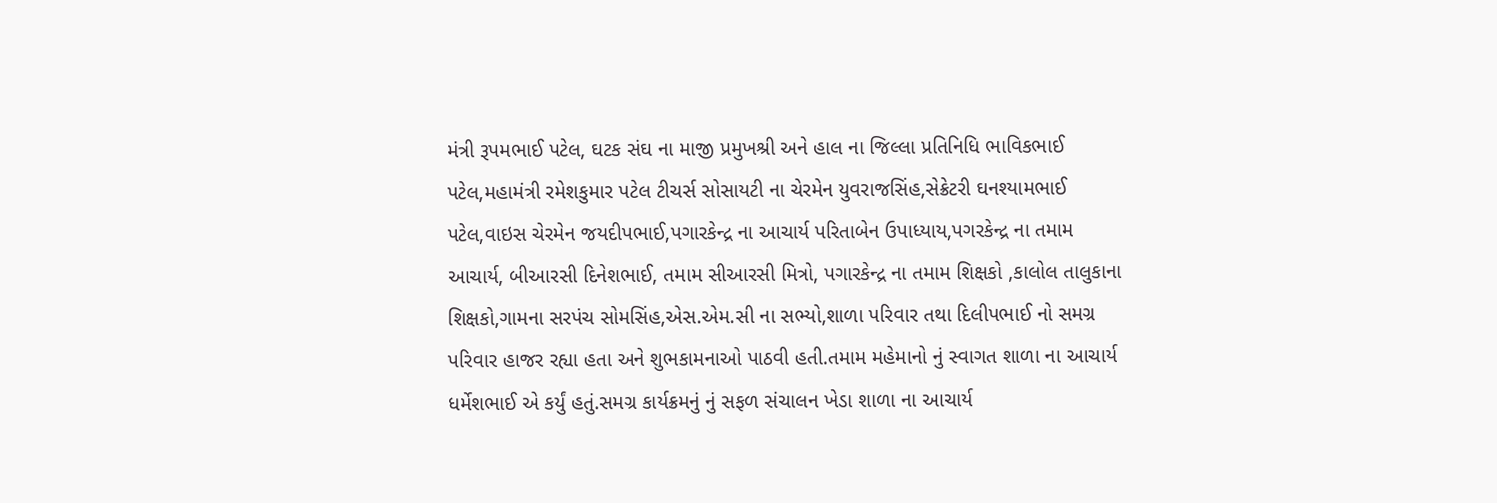મંત્રી રૂપમભાઈ પટેલ, ઘટક સંઘ ના માજી પ્રમુખશ્રી અને હાલ ના જિલ્લા પ્રતિનિધિ ભાવિકભાઈ પટેલ,મહામંત્રી રમેશકુમાર પટેલ ટીચર્સ સોસાયટી ના ચેરમેન યુવરાજસિંહ,સેક્રેટરી ઘનશ્યામભાઈ પટેલ,વાઇસ ચેરમેન જયદીપભાઈ,પગારકેન્દ્ર ના આચાર્ય પરિતાબેન ઉપાધ્યાય,પગરકેન્દ્ર ના તમામ આચાર્ય, બીઆરસી દિનેશભાઈ, તમામ સીઆરસી મિત્રો, પગારકેન્દ્ર ના તમામ શિક્ષકો ,કાલોલ તાલુકાના શિક્ષકો,ગામના સરપંચ સોમસિંહ,એસ.એમ.સી ના સભ્યો,શાળા પરિવાર તથા દિલીપભાઈ નો સમગ્ર પરિવાર હાજર રહ્યા હતા અને શુભકામનાઓ પાઠવી હતી.તમામ મહેમાનો નું સ્વાગત શાળા ના આચાર્ય ધર્મેશભાઈ એ કર્યું હતું.સમગ્ર કાર્યક્રમનું નું સફળ સંચાલન ખેડા શાળા ના આચાર્ય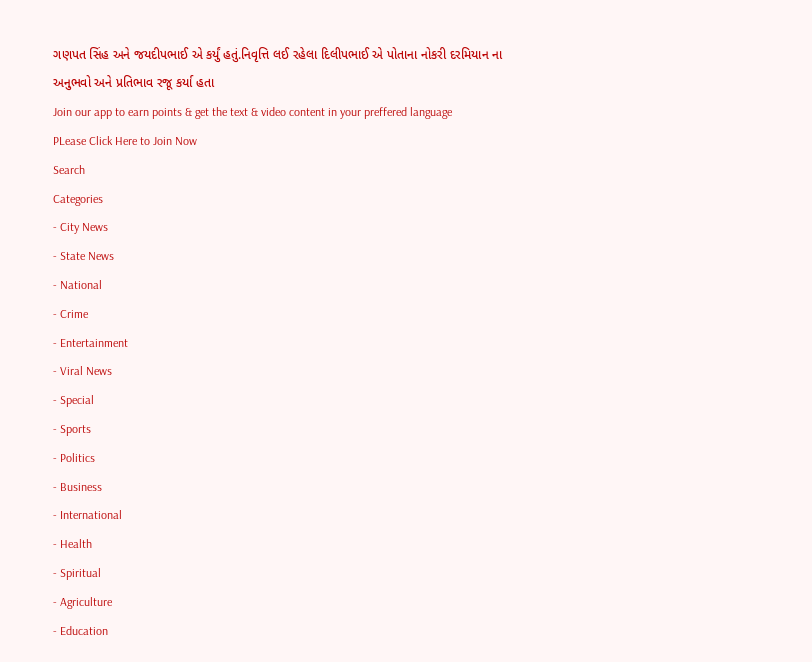ગણપત સિંહ અને જયદીપભાઈ એ કર્યું હતું.નિવૃત્તિ લઈ રહેલા દિલીપભાઈ એ પોતાના નોકરી દરમિયાન ના અનુભવો અને પ્રતિભાવ રજૂ કર્યા હતા
Join our app to earn points & get the text & video content in your preffered language
PLease Click Here to Join Now
Search
Categories
- City News
- State News
- National
- Crime
- Entertainment
- Viral News
- Special
- Sports
- Politics
- Business
- International
- Health
- Spiritual
- Agriculture
- Education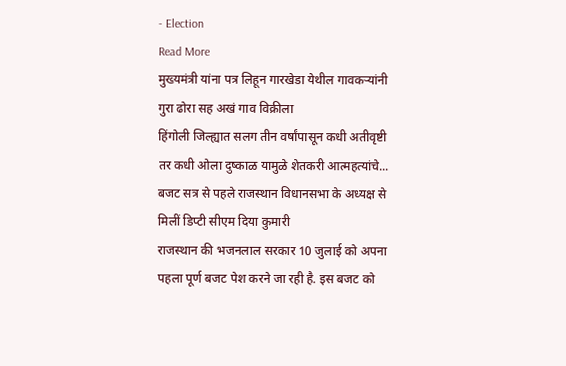- Election
Read More
मुख्यमंत्री यांना पत्र लिहून गारखेडा येथील गावकऱ्यांनी गुरा ढोरा सह अखं गाव विक्रीला
हिंगोली जिल्ह्यात सलग तीन वर्षांपासून कधी अतीवृष्टी तर कधी ओला दुष्काळ यामुळे शेतकरी आत्महत्यांचे...
बजट सत्र से पहले राजस्थान विधानसभा के अध्यक्ष से मिलीं डिप्टी सीएम दिया कुमारी
राजस्थान की भजनलाल सरकार 10 जुलाई को अपना पहला पूर्ण बजट पेश करने जा रही है. इस बजट को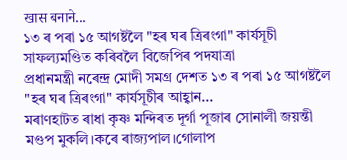खास बनाने...
১৩ ৰ পৰা ১৫ আগষ্টলৈ "হৰ ঘৰ ত্ৰিৰংগা" কাৰ্যসূচী সাফল্যমণ্ডিত কৰিবলৈ বিজেপিৰ পদযাত্ৰা
প্ৰধানমন্ত্ৰী নৰেন্দ্ৰ মোদী সমগ্ৰ দেশত ১৩ ৰ পৰা ১৫ আগষ্টলৈ "হৰ ঘৰ ত্ৰিৰংগা" কাৰ্যসূচীৰ আহ্বান...
মৰাণহাটত ৰাধা কৃষ্ণ মন্দিৰত দূৰ্গা পূজাৰ সোনালী জয়ন্তী মণ্ডপ মুকলি।কৰে ৰাজ্যপাল।গোলাপ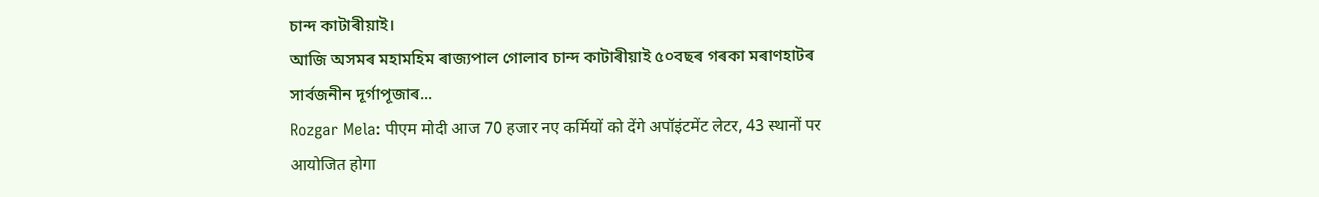চান্দ কাটাৰীয়াই।
আজি অসমৰ মহামহিম ৰাজ্যপাল গোলাব চান্দ কাটাৰীয়াই ৫০বছৰ গৰকা মৰাণহাটৰ সাৰ্বজনীন দূৰ্গাপূজাৰ...
Rozgar Mela: पीएम मोदी आज 70 हजार नए कर्मियों को देंगे अपॉइंटमेंट लेटर, 43 स्थानों पर आयोजित होगा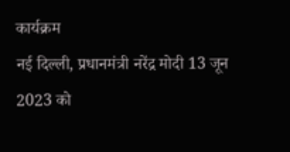कार्यक्रम
नई दिल्ली, प्रधानमंत्री नरेंद्र मोदी 13 जून 2023 को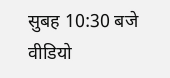सुबह 10:30 बजे वीडियो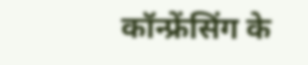कॉन्फ्रेंसिंग के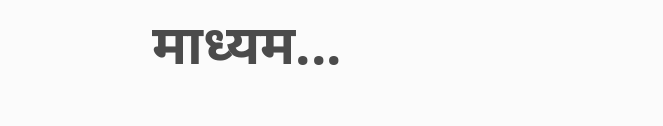माध्यम...